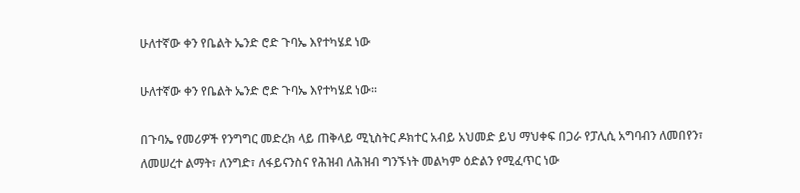ሁለተኛው ቀን የቤልት ኤንድ ሮድ ጉባኤ እየተካሄደ ነው

ሁለተኛው ቀን የቤልት ኤንድ ሮድ ጉባኤ እየተካሄደ ነው፡፡

በጉባኤ የመሪዎች የንግግር መድረክ ላይ ጠቅላይ ሚኒስትር ዶክተር አብይ አህመድ ይህ ማህቀፍ በጋራ የፓሊሲ አግባብን ለመበየን፣ ለመሠረተ ልማት፣ ለንግድ፣ ለፋይናንስና የሕዝብ ለሕዝብ ግንኙነት መልካም ዕድልን የሚፈጥር ነው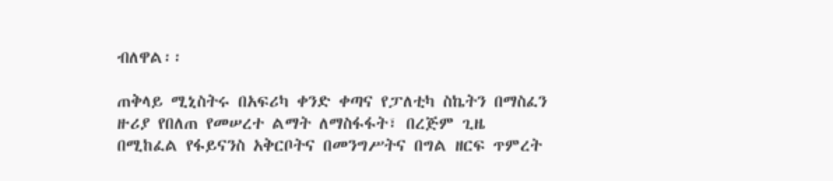ብለዋል፡፡

ጠቅላይ ሚኒስትሩ በአፍሪካ ቀንድ ቀጣና የፓለቲካ ስኬትን በማስፈን ዙሪያ የበለጠ የመሠረተ ልማት ለማስፋፋት፣ በረጅም ጊዜ በሚከፈል የፋይናንስ አቅርቦትና በመንግሥትና በግል ዘርፍ ጥምረት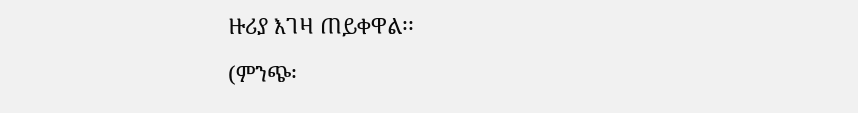ዙሪያ እገዛ ጠይቀዋል፡፡

(ምንጭ፡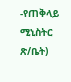-የጠቅላይ ሚኒስትር ጽ/ቤት)